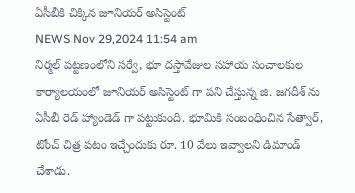ఏసీబీకి చిక్కిన జూనియర్ అసిస్టెంట్
NEWS Nov 29,2024 11:54 am
నిర్మల్ పట్టణంలోని సర్వే, భూ దస్తావేజుల సహాయ సంచాలకుల కార్యాలయంలో జూనియర్ అసిస్టెంట్ గా పని చేస్తున్న జి. జగదీశ్ ను ఏసీబీ రెడ్ హ్యాండెడ్ గా పట్టుకుంది. భూమికి సంబంధించిన సేత్వార్, టోంచ్ చిత్ర పటం ఇచ్చేందుకు రూ. 10 వేలు ఇవ్వాలని డిమాండ్ చేశాడు.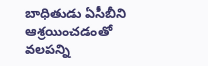బాధితుడు ఏసీబీని ఆశ్రయించడంతో వలపన్ని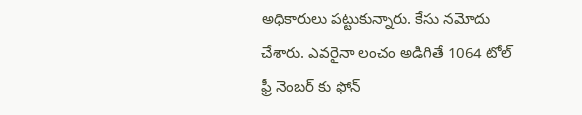అధికారులు పట్టుకున్నారు. కేసు నమోదు చేశారు. ఎవరైనా లంచం అడిగితే 1064 టోల్ ఫ్రీ నెంబర్ కు ఫోన్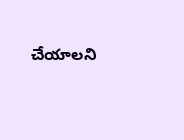చేయాలని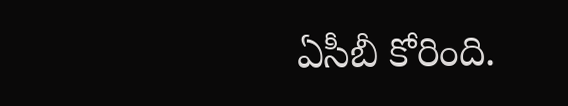ఏసీబీ కోరింది.